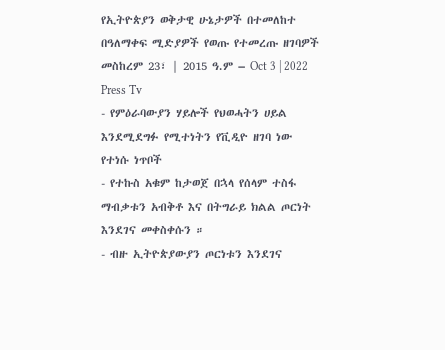የኢትዮጵያን ወቅታዊ ሁኔታዎች በተመለከተ በዓለማቀፍ ሚድያዎች የወጡ የተመረጡ ዘገባዎች
መስከረም 23፣ | 2015 ዓ.ም – Oct 3 | 2022
Press Tv
- የምዕራባውያን ሃይሎች የህወሓትን ሀይል እንደሚደግፉ የሚተነትን የቪዲዮ ዘገባ ነው
የተነሱ ነጥቦች
- የተኩስ አቁም ከታወጀ በኋላ የሰላም ተስፋ ማብቃቱን አብቅቶ እና በትግራይ ክልል ጦርነት እንደገና መቀስቀሱን ።
- ብዙ ኢትዮጵያውያን ጦርነቱን እንደገና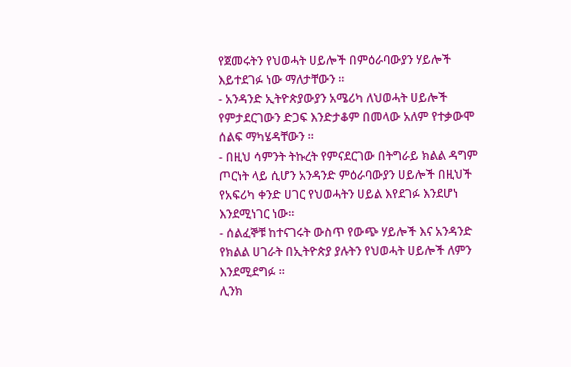የጀመሩትን የህወሓት ሀይሎች በምዕራባውያን ሃይሎች እይተደገፉ ነው ማለታቸውን ።
- አንዳንድ ኢትዮጵያውያን አሜሪካ ለህወሓት ሀይሎች የምታደርገውን ድጋፍ እንድታቆም በመላው አለም የተቃውሞ ሰልፍ ማካሄዳቸውን ።
- በዚህ ሳምንት ትኩረት የምናደርገው በትግራይ ክልል ዳግም ጦርነት ላይ ሲሆን አንዳንድ ምዕራባውያን ሀይሎች በዚህች የአፍሪካ ቀንድ ሀገር የህወሓትን ሀይል እየደገፉ እንደሆነ እንደሚነገር ነው።
- ሰልፈኞቹ ከተናገሩት ውስጥ የውጭ ሃይሎች እና አንዳንድ የክልል ሀገራት በኢትዮጵያ ያሉትን የህወሓት ሀይሎች ለምን እንደሚደግፉ ።
ሊንክ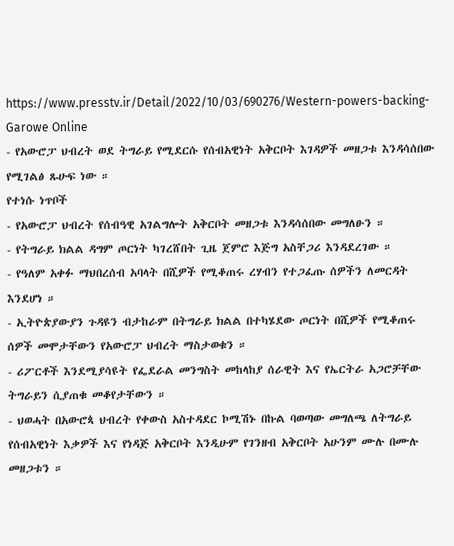https://www.presstv.ir/Detail/2022/10/03/690276/Western-powers-backing-
Garowe Online
- የአውሮፓ ህብረት ወደ ትግራይ የሚደርሱ የሰብአዊነት አቅርቦት እገዳዎች መዘጋቱ እንዳሳሰበው የሚገልፅ ጹሁፍ ነው ።
የተነሱ ነጥቦች
- የአውሮፓ ህብረት የሰብዓዊ አገልግሎት አቅርቦት መዘጋቱ እንዳሳሰበው መግለፁን ።
- የትግራይ ክልል ዳግም ጦርነት ካገረሸበት ጊዜ ጀምሮ እጅግ አስቸጋሪ እንዳደረገው ።
- የዓለም አቀፉ ማህበረሰብ አባላት በሺዎች የሚቆጠሩ ረሃብን የተጋፈጡ ሰዎችን ለመርዳት እንደሆነ ።
- ኢትዮጵያውያን ጉዳዩን ብታከራም በትግራይ ክልል በተካሄደው ጦርነት በሺዎች የሚቆጠሩ ሰዎች መሞታቸውን የአውሮፓ ህብረት ማስታወቁን ።
- ሪፖርቶች እንደሚያሳዩት የፌደራል መንግስት መከላከያ ሰራዊት እና የኤርትራ አጋሮቻቸው ትግራይን ሲያጠቁ መቆየታቸውን ።
- ህወሓት በአውሮጳ ህብረት የቀውስ አስተዳደር ኮሚሽኑ በኩል ባወጣው መግለጫ ለትግራይ የሰብአዊነት እቃዎች እና የነዳጅ አቅርቦት እንዲሁም የገንዘብ አቅርቦት አሁንም ሙሉ በሙሉ መዘጋቱን ።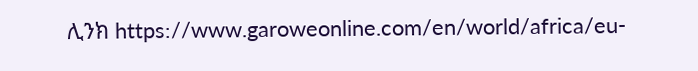ሊንክ https://www.garoweonline.com/en/world/africa/eu-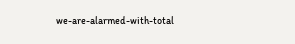we-are-alarmed-with-total